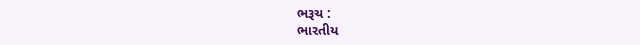ભરૂચ :
ભારતીય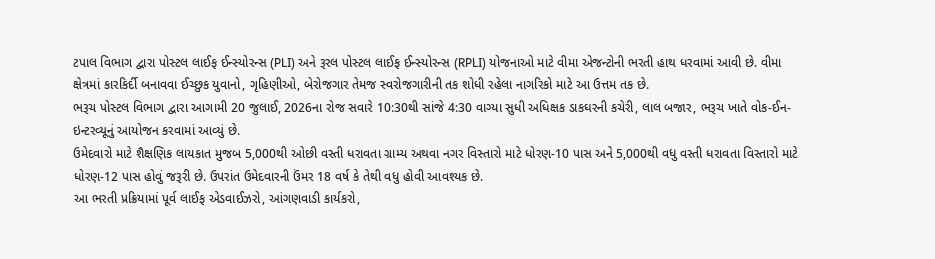ટપાલ વિભાગ દ્વારા પોસ્ટલ લાઈફ ઈન્સ્યોરન્સ (PLI) અને રૂરલ પોસ્ટલ લાઈફ ઈન્સ્યોરન્સ (RPLI) યોજનાઓ માટે વીમા એજન્ટોની ભરતી હાથ ધરવામાં આવી છે. વીમા ક્ષેત્રમાં કારકિર્દી બનાવવા ઈચ્છુક યુવાનો, ગૃહિણીઓ, બેરોજગાર તેમજ સ્વરોજગારીની તક શોધી રહેલા નાગરિકો માટે આ ઉત્તમ તક છે.
ભરૂચ પોસ્ટલ વિભાગ દ્વારા આગામી 20 જુલાઈ, 2026ના રોજ સવારે 10:30થી સાંજે 4:30 વાગ્યા સુધી અધિક્ષક ડાકઘરની કચેરી, લાલ બજાર, ભરૂચ ખાતે વોક-ઈન-ઇન્ટરવ્યૂનું આયોજન કરવામાં આવ્યું છે.
ઉમેદવારો માટે શૈક્ષણિક લાયકાત મુજબ 5,000થી ઓછી વસ્તી ધરાવતા ગ્રામ્ય અથવા નગર વિસ્તારો માટે ધોરણ-10 પાસ અને 5,000થી વધુ વસ્તી ધરાવતા વિસ્તારો માટે ધોરણ-12 પાસ હોવું જરૂરી છે. ઉપરાંત ઉમેદવારની ઉંમર 18 વર્ષ કે તેથી વધુ હોવી આવશ્યક છે.
આ ભરતી પ્રક્રિયામાં પૂર્વ લાઈફ એડવાઈઝરો, આંગણવાડી કાર્યકરો,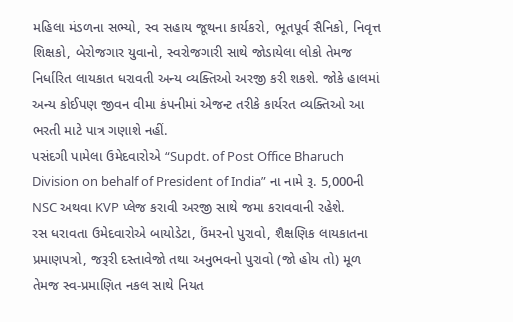મહિલા મંડળના સભ્યો, સ્વ સહાય જૂથના કાર્યકરો, ભૂતપૂર્વ સૈનિકો, નિવૃત્ત શિક્ષકો, બેરોજગાર યુવાનો, સ્વરોજગારી સાથે જોડાયેલા લોકો તેમજ નિર્ધારિત લાયકાત ધરાવતી અન્ય વ્યક્તિઓ અરજી કરી શકશે. જોકે હાલમાં અન્ય કોઈપણ જીવન વીમા કંપનીમાં એજન્ટ તરીકે કાર્યરત વ્યક્તિઓ આ ભરતી માટે પાત્ર ગણાશે નહીં.
પસંદગી પામેલા ઉમેદવારોએ “Supdt. of Post Office Bharuch Division on behalf of President of India” ના નામે રૂ. 5,000ની NSC અથવા KVP પ્લેજ કરાવી અરજી સાથે જમા કરાવવાની રહેશે.
રસ ધરાવતા ઉમેદવારોએ બાયોડેટા, ઉંમરનો પુરાવો, શૈક્ષણિક લાયકાતના પ્રમાણપત્રો, જરૂરી દસ્તાવેજો તથા અનુભવનો પુરાવો (જો હોય તો) મૂળ તેમજ સ્વ-પ્રમાણિત નકલ સાથે નિયત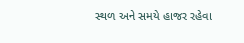સ્થળ અને સમયે હાજર રહેવા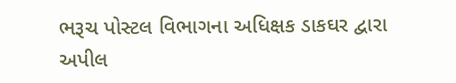ભરૂચ પોસ્ટલ વિભાગના અધિક્ષક ડાકઘર દ્વારા અપીલ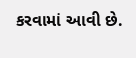કરવામાં આવી છે.